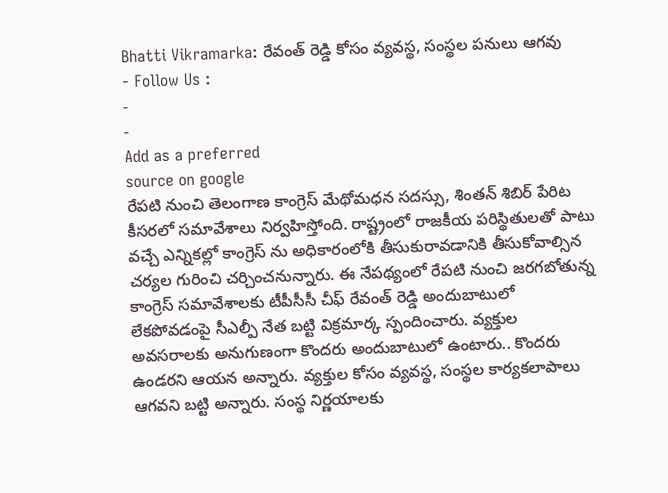Bhatti Vikramarka: రేవంత్ రెడ్డి కోసం వ్యవస్థ, సంస్థల పనులు ఆగవు
- Follow Us :
-
-
Add as a preferred
source on google
రేపటి నుంచి తెలంగాణ కాంగ్రెస్ మేథోమధన సదస్సు, శింతన్ శిబిర్ పేరిట కీసరలో సమావేశాలు నిర్వహిస్తోంది. రాష్ట్రంలో రాజకీయ పరిస్థితులతో పాటు వచ్చే ఎన్నికల్లో కాంగ్రెస్ ను అధికారంలోకి తీసుకురావడానికి తీసుకోవాల్సిన చర్యల గురించి చర్చించనున్నారు. ఈ నేపథ్యంలో రేపటి నుంచి జరగబోతున్న కాంగ్రెస్ సమావేశాలకు టీపీసీసీ చీఫ్ రేవంత్ రెడ్డి అందుబాటులో లేకపోవడంపై సీఎల్పీ నేత బట్టి విక్రమార్క స్పందించారు. వ్యక్తుల అవసరాలకు అనుగుణంగా కొందరు అందుబాటులో ఉంటారు.. కొందరు ఉండరని ఆయన అన్నారు. వ్యక్తుల కోసం వ్యవస్థ, సంస్థల కార్యకలాపాలు ఆగవని బట్టి అన్నారు. సంస్థ నిర్ణయాలకు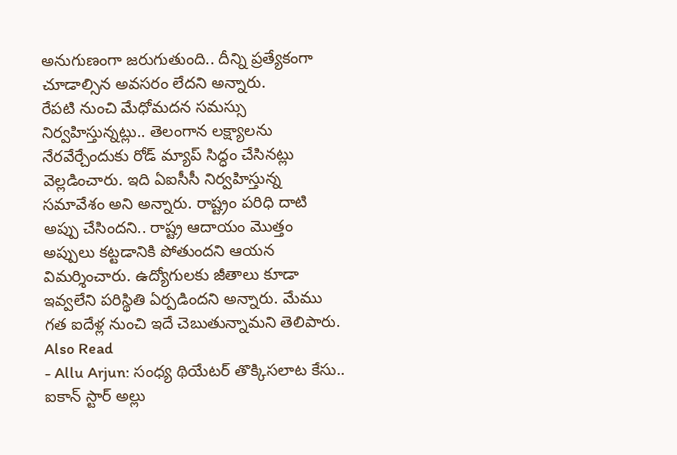అనుగుణంగా జరుగుతుంది.. దీన్ని ప్రత్యేకంగా చూడాల్సిన అవసరం లేదని అన్నారు.
రేపటి నుంచి మేధోమదన సమస్సు నిర్వహిస్తున్నట్లు.. తెలంగాన లక్ష్యాలను నేరవేర్చేందుకు రోడ్ మ్యాప్ సిద్ధం చేసినట్లు వెల్లడించారు. ఇది ఏఐసీసీ నిర్వహిస్తున్న సమావేశం అని అన్నారు. రాష్ట్రం పరిధి దాటి అప్పు చేసిందని.. రాష్ట్ర ఆదాయం మొత్తం అప్పులు కట్టడానికి పోతుందని ఆయన విమర్శించారు. ఉద్యోగులకు జీతాలు కూడా ఇవ్వలేని పరిస్థితి ఏర్పడిందని అన్నారు. మేము గత ఐదేళ్ల నుంచి ఇదే చెబుతున్నామని తెలిపారు.
Also Read
- Allu Arjun: సంధ్య థియేటర్ తొక్కిసలాట కేసు.. ఐకాన్ స్టార్ అల్లు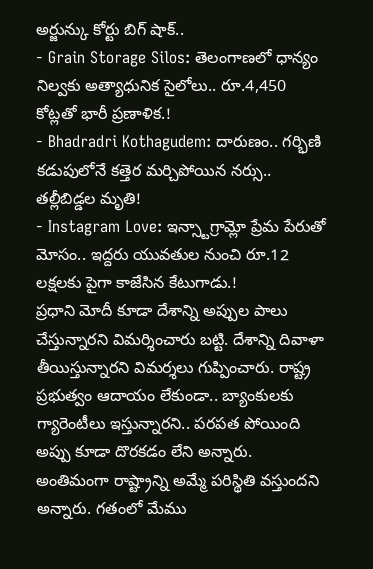అర్జున్కు కోర్టు బిగ్ షాక్..
- Grain Storage Silos: తెలంగాణలో ధాన్యం నిల్వకు అత్యాధునిక సైలోలు.. రూ.4,450 కోట్లతో భారీ ప్రణాళిక.!
- Bhadradri Kothagudem: దారుణం.. గర్భిణి కడుపులోనే కత్తెర మర్చిపోయిన నర్సు.. తల్లీబిడ్డల మృతి!
- Instagram Love: ఇన్స్టాగ్రామ్లో ప్రేమ పేరుతో మోసం.. ఇద్దరు యువతుల నుంచి రూ.12 లక్షలకు పైగా కాజేసిన కేటుగాడు.!
ప్రధాని మోదీ కూడా దేశాన్ని అప్పుల పాలు చేస్తున్నారని విమర్శించారు బట్టి. దేశాన్ని దివాళా తీయిస్తున్నారని విమర్శలు గుప్పించారు. రాష్ట్ర ప్రభుత్వం ఆదాయం లేకుండా.. బ్యాంకులకు గ్యారెంటీలు ఇస్తున్నారని.. పరపత పోయింది అప్పు కూడా దొరకడం లేని అన్నారు. అంతిమంగా రాష్ట్రాన్ని అమ్మే పరిస్థితి వస్తుందని అన్నారు. గతంలో మేము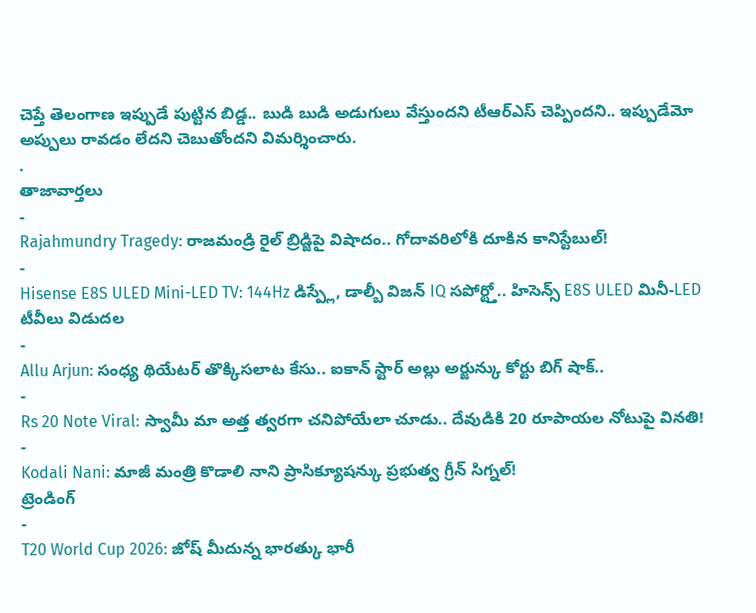చెప్తే తెలంగాణ ఇప్పుడే పుట్టిన బిడ్డ.. బుడి బుడి అడుగులు వేస్తుందని టీఆర్ఎస్ చెప్పిందని.. ఇప్పుడేమో అప్పులు రావడం లేదని చెబుతోందని విమర్శించారు.
.
తాజావార్తలు
-
Rajahmundry Tragedy: రాజమండ్రి రైల్ బ్రిడ్జిపై విషాదం.. గోదావరిలోకి దూకిన కానిస్టేబుల్!
-
Hisense E8S ULED Mini-LED TV: 144Hz డిస్ప్లే, డాల్బీ విజన్ IQ సపోర్ట్తో.. హిసెన్స్ E8S ULED మినీ-LED టీవీలు విడుదల
-
Allu Arjun: సంధ్య థియేటర్ తొక్కిసలాట కేసు.. ఐకాన్ స్టార్ అల్లు అర్జున్కు కోర్టు బిగ్ షాక్..
-
Rs 20 Note Viral: స్వామీ మా అత్త త్వరగా చనిపోయేలా చూడు.. దేవుడికి 20 రూపాయల నోటుపై వినతి!
-
Kodali Nani: మాజీ మంత్రి కొడాలి నాని ప్రాసిక్యూషన్కు ప్రభుత్వ గ్రీన్ సిగ్నల్!
ట్రెండింగ్
-
T20 World Cup 2026: జోష్ మీదున్న భారత్కు భారీ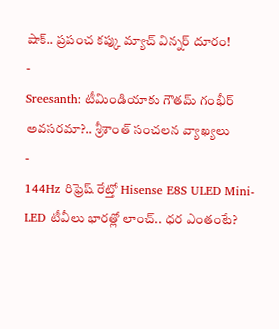షాక్.. ప్రపంచ కప్కు మ్యాచ్ విన్నర్ దూరం!
-
Sreesanth: టీమిండియాకు గౌతమ్ గంభీర్ అవసరమా?.. శ్రీశాంత్ సంచలన వ్యాఖ్యలు
-
144Hz రిఫ్రెష్ రేట్తో Hisense E8S ULED Mini-LED టీవీలు భారత్లో లాంచ్.. ధర ఎంతంటే?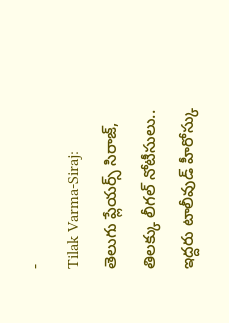-
Tilak Varma-Siraj: తెలుగు ప్లేయర్స్ సిరాజ్, తిలక్కు లీగల్ నోటీసులు.. ఇద్దరు టాలీవుడ్ హీరోస్కు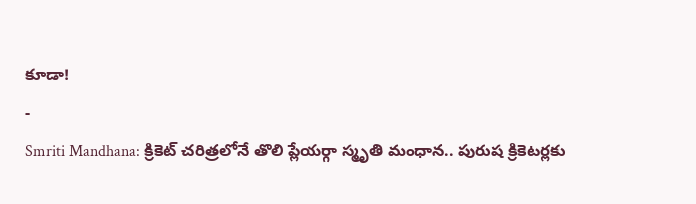కూడా!
-
Smriti Mandhana: క్రికెట్ చరిత్రలోనే తొలి ప్లేయర్గా స్మృతి మంధాన.. పురుష క్రికెటర్లకు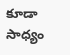కూడా సాధ్యం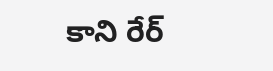కాని రేర్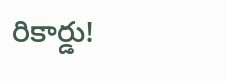రికార్డు!